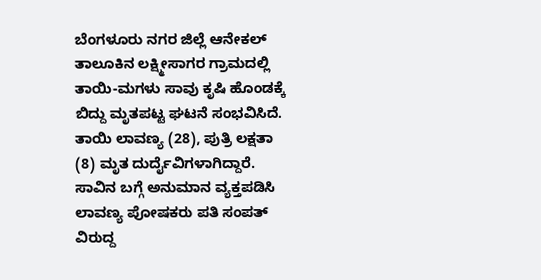ಬೆಂಗಳೂರು ನಗರ ಜಿಲ್ಲೆ ಆನೇಕಲ್ ತಾಲೂಕಿನ ಲಕ್ಷ್ಮೀಸಾಗರ ಗ್ರಾಮದಲ್ಲಿ ತಾಯಿ-ಮಗಳು ಸಾವು ಕೃಷಿ ಹೊಂಡಕ್ಕೆ ಬಿದ್ದು ಮೃತಪಟ್ಟ ಘಟನೆ ಸಂಭವಿಸಿದೆ. ತಾಯಿ ಲಾವಣ್ಯ (28), ಪುತ್ರಿ ಲಕ್ಷತಾ (8) ಮೃತ ದುರ್ದೈವಿಗಳಾಗಿದ್ದಾರೆ. ಸಾವಿನ ಬಗ್ಗೆ ಅನುಮಾನ ವ್ಯಕ್ತಪಡಿಸಿ ಲಾವಣ್ಯ ಪೋಷಕರು ಪತಿ ಸಂಪತ್ ವಿರುದ್ದ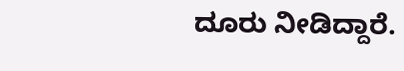ದೂರು ನೀಡಿದ್ದಾರೆ.